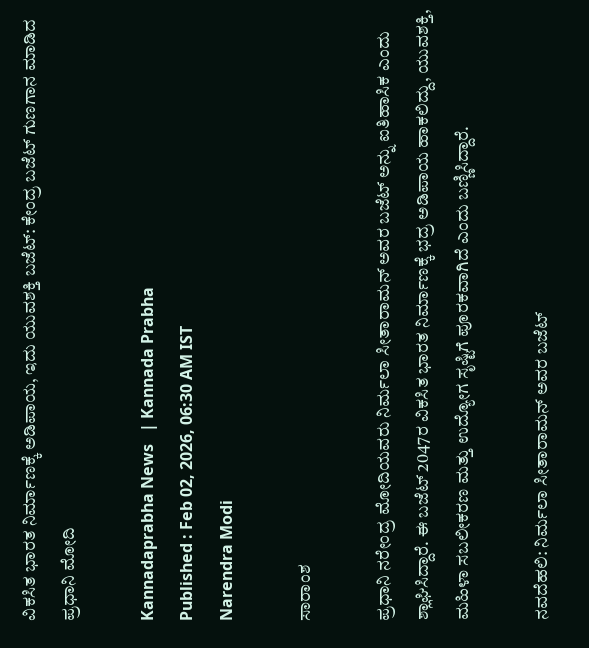ವಿಕಸಿತ ಭಾರತ ನಿರ್ಮಾಣಕ್ಕೆ ಅಡಿಪಾಯ, ಇದು ಯುವಶಕ್ತಿ ಬಜೆಟ್‌: ಕೇಂದ್ರ ಬಜೆಟ್ ಗುಣಗಾನ ಮಾಡಿದ ಪ್ರಧಾನಿ ಮೋದಿ

Kannadaprabha News   | Kannada Prabha
Published : Feb 02, 2026, 06:30 AM IST
Narendra Modi

ಸಾರಾಂಶ

ಪ್ರಧಾನಿ ನರೇಂದ್ರ ಮೋದಿಯವರು ನಿರ್ಮಲಾ ಸೀತಾರಾಮನ್‌ ಅವರ ಬಜೆಟ್‌ ಅನ್ನು ಐತಿಹಾಸಿಕ ಎಂದು ಶ್ಲಾಘಿಸಿದ್ದಾರೆ. ಈ ಬಜೆಟ್ 2047ರ ವಿಕಸಿತ ಭಾರತ ನಿರ್ಮಾಣಕ್ಕೆ ಭದ್ರ ಅಡಿಪಾಯ ಹಾಕಲಿದ್ದು, ಯುವಶಕ್ತಿ, ಮಹಿಳಾ ಸಬಲೀಕರಣ ಮತ್ತು ಉದ್ಯೋಗ ಸೃಷ್ಟಿಗೆ ಪೂರಕವಾಗಿದೆ ಎಂದು ಬಣ್ಣಿಸಿದ್ದಾರೆ.

ನವದೆಹಲಿ: ನಿರ್ಮಲಾ ಸೀತಾರಾಮನ್‌ ಅವರ ಬಜೆಟ್‌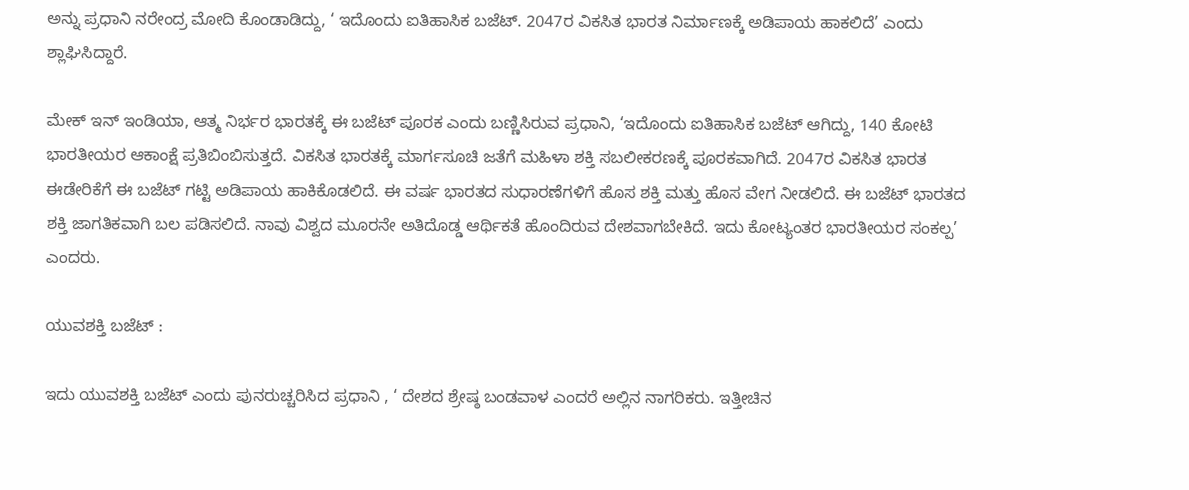ಅನ್ನು ಪ್ರಧಾನಿ ನರೇಂದ್ರ ಮೋದಿ ಕೊಂಡಾಡಿದ್ದು, ‘ ಇದೊಂದು ಐತಿಹಾಸಿಕ ಬಜೆಟ್‌. 2047ರ ವಿಕಸಿತ ಭಾರತ ನಿರ್ಮಾಣಕ್ಕೆ ಅಡಿಪಾಯ ಹಾಕಲಿದೆ’ ಎಂದು ಶ್ಲಾಘಿಸಿದ್ದಾರೆ.

ಮೇಕ್‌ ಇನ್‌ ಇಂಡಿಯಾ, ಆತ್ಮ ನಿರ್ಭರ ಭಾರತಕ್ಕೆ ಈ ಬಜೆಟ್‌ ಪೂರಕ ಎಂದು ಬಣ್ಣಿಸಿರುವ ಪ್ರಧಾನಿ, ‘ಇದೊಂದು ಐತಿಹಾಸಿಕ ಬಜೆಟ್‌ ಆಗಿದ್ದು, 140 ಕೋಟಿ ಭಾರತೀಯರ ಆಕಾಂಕ್ಷೆ ಪ್ರತಿಬಿಂಬಿಸುತ್ತದೆ. ವಿಕಸಿತ ಭಾರತಕ್ಕೆ ಮಾರ್ಗಸೂಚಿ ಜತೆಗೆ ಮಹಿಳಾ ಶಕ್ತಿ ಸಬಲೀಕರಣಕ್ಕೆ ಪೂರಕವಾಗಿದೆ. 2047ರ ವಿಕಸಿತ ಭಾರತ ಈಡೇರಿಕೆಗೆ ಈ ಬಜೆಟ್‌ ಗಟ್ಟಿ ಅಡಿಪಾಯ ಹಾಕಿಕೊಡಲಿದೆ. ಈ ವರ್ಷ ಭಾರತದ ಸುಧಾರಣೆಗಳಿಗೆ ಹೊಸ ಶಕ್ತಿ ಮತ್ತು ಹೊಸ ವೇಗ ನೀಡಲಿದೆ. ಈ ಬಜೆಟ್‌ ಭಾರತದ ಶಕ್ತಿ ಜಾಗತಿಕವಾಗಿ ಬಲ ಪಡಿಸಲಿದೆ. ನಾವು ವಿಶ್ವದ ಮೂರನೇ ಅತಿದೊಡ್ಡ ಆರ್ಥಿಕತೆ ಹೊಂದಿರುವ ದೇಶವಾಗಬೇಕಿದೆ. ಇದು ಕೋಟ್ಯಂತರ ಭಾರತೀಯರ ಸಂಕಲ್ಪ’ ಎಂದರು.

ಯುವಶಕ್ತಿ ಬಜೆಟ್‌ :

ಇದು ಯುವಶಕ್ತಿ ಬಜೆಟ್‌ ಎಂದು ಪುನರುಚ್ಚರಿಸಿದ ಪ್ರಧಾನಿ , ‘ ದೇಶದ ಶ್ರೇಷ್ಠ ಬಂಡವಾಳ ಎಂದರೆ ಅಲ್ಲಿನ ನಾಗರಿಕರು. ಇತ್ತೀಚಿನ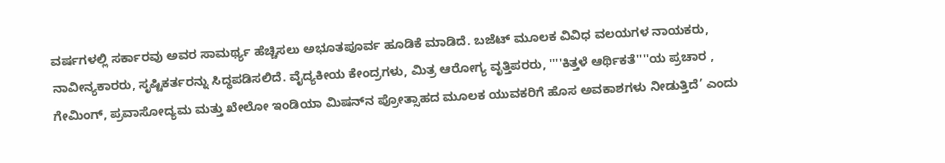ವರ್ಷಗಳಲ್ಲಿ ಸರ್ಕಾರವು ಅವರ ಸಾಮರ್ಥ್ಯ ಹೆಚ್ಚಿಸಲು ಅಭೂತಪೂರ್ವ ಹೂಡಿಕೆ ಮಾಡಿದೆ. ಬಜೆಟ್‌ ಮೂಲಕ ವಿವಿಧ ವಲಯಗಳ ನಾಯಕರು, ನಾವೀನ್ಯಕಾರರು, ಸೃಷ್ಟಿಕರ್ತರನ್ನು ಸಿದ್ಧಪಡಿಸಲಿದೆ. ವೈದ್ಯಕೀಯ ಕೇಂದ್ರಗಳು, ಮಿತ್ರ ಆರೋಗ್ಯ ವೃತ್ತಿಪರರು, ''''ಕಿತ್ತಳೆ ಆರ್ಥಿಕತೆ''''ಯ ಪ್ರಚಾರ , ಗೇಮಿಂಗ್, ಪ್ರವಾಸೋದ್ಯಮ ಮತ್ತು ಖೇಲೋ ಇಂಡಿಯಾ ಮಿಷನ್‌ನ ಪ್ರೋತ್ಸಾಹದ ಮೂಲಕ ಯುವಕರಿಗೆ ಹೊಸ ಅವಕಾಶಗಳು ನೀಡುತ್ತಿದೆ’ ಎಂದು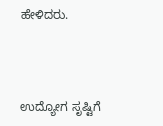ಹೇಳಿದರು.



ಉದ್ಯೋಗ ಸೃಷ್ಟಿಗೆ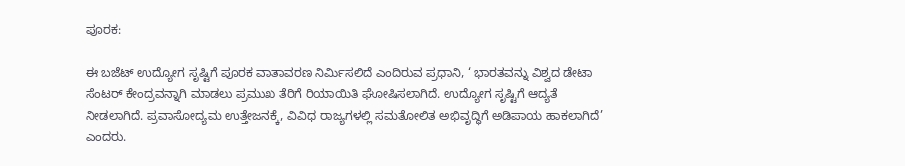ಪೂರಕ:

ಈ ಬಜೆಟ್‌ ಉದ್ಯೋಗ ಸೃಷ್ಟಿಗೆ ಪೂರಕ ವಾತಾವರಣ ನಿರ್ಮಿಸಲಿದೆ ಎಂದಿರುವ ಪ್ರಧಾನಿ, ‘ ಭಾರತವನ್ನು ವಿಶ್ವದ ಡೇಟಾ ಸೆಂಟರ್‌ ಕೇಂದ್ರವನ್ನಾಗಿ ಮಾಡಲು ಪ್ರಮುಖ ತೆರಿಗೆ ರಿಯಾಯಿತಿ ಘೋಷಿಸಲಾಗಿದೆ. ಉದ್ಯೋಗ ಸೃಷ್ಟಿಗೆ ಆದ್ಯತೆ ನೀಡಲಾಗಿದೆ. ಪ್ರವಾಸೋದ್ಯಮ ಉತ್ತೇಜನಕ್ಕೆ, ವಿವಿಧ ರಾಜ್ಯಗಳಲ್ಲಿ ಸಮತೋಲಿತ ಅಭಿವೃದ್ಧಿಗೆ ಅಡಿಪಾಯ ಹಾಕಲಾಗಿದೆ’ ಎಂದರು.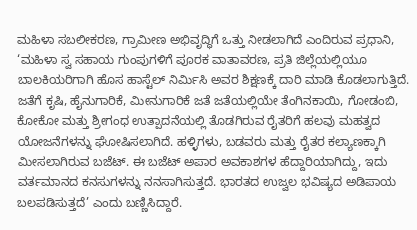ಮಹಿಳಾ ಸಬಲೀಕರಣ, ಗ್ರಾಮೀಣ ಅಭಿವೃದ್ಧಿಗೆ ಒತ್ತು ನೀಡಲಾಗಿದೆ ಎಂದಿರುವ ಪ್ರಧಾನಿ, ‘ಮಹಿಳಾ ಸ್ವ ಸಹಾಯ ಗುಂಪುಗಳಿಗೆ ಪೂರಕ ವಾತಾವರಣ, ಪ್ರತಿ ಜಿಲ್ಲೆಯಲ್ಲಿಯೂ ಬಾಲಕಿಯರಿಗಾಗಿ ಹೊಸ ಹಾಸ್ಟೆಲ್‌ ನಿರ್ಮಿಸಿ ಅವರ ಶಿಕ್ಷಣಕ್ಕೆ ದಾರಿ ಮಾಡಿ ಕೊಡಲಾಗುತ್ತಿದೆ. ಜತೆಗೆ ಕೃಷಿ, ಹೈನುಗಾರಿಕೆ, ಮೀನುಗಾರಿಕೆ ಜತೆ ಜತೆಯಲ್ಲಿಯೇ ತೆಂಗಿನಕಾಯಿ, ಗೋಡಂಬಿ, ಕೋಕೋ ಮತ್ತು ಶ್ರೀಗಂಧ ಉತ್ಪಾದನೆಯಲ್ಲಿ ತೊಡಗಿರುವ ರೈತರಿಗೆ ಹಲವು ಮಹತ್ವದ ಯೋಜನೆಗಳನ್ನು ಘೋಷಿಸಲಾಗಿದೆ. ಹಳ್ಳಿಗಳು, ಬಡವರು ಮತ್ತು ರೈತರ ಕಲ್ಯಾಣಕ್ಕಾಗಿ ಮೀಸಲಾಗಿರುವ ಬಜೆಟ್‌. ಈ ಬಜೆಟ್‌ ಅಪಾರ ಅವಕಾಶಗಳ ಹೆದ್ದಾರಿಯಾಗಿದ್ದು, ಇದು ವರ್ತಮಾನದ ಕನಸುಗಳನ್ನು ನನಸಾಗಿಸುತ್ತದೆ. ಭಾರತದ ಉಜ್ವಲ ಭವಿಷ್ಯದ ಅಡಿಪಾಯ ಬಲಪಡಿಸುತ್ತದೆ’ ಎಂದು ಬಣ್ಣಿಸಿದ್ದಾರೆ.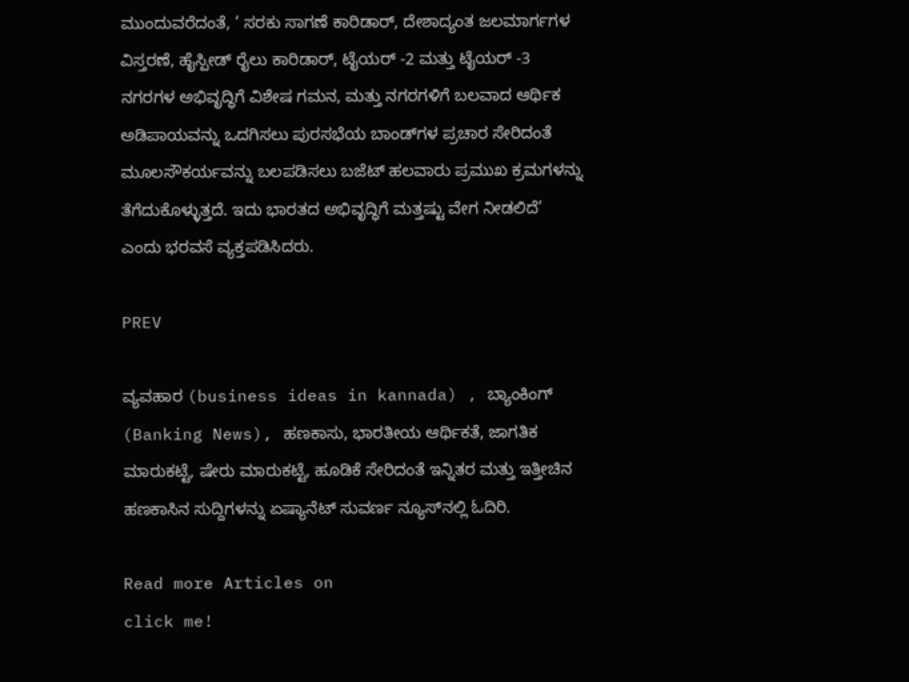ಮುಂದುವರೆದಂತೆ, ‘ ಸರಕು ಸಾಗಣೆ ಕಾರಿಡಾರ್, ದೇಶಾದ್ಯಂತ ಜಲಮಾರ್ಗಗಳ ವಿಸ್ತರಣೆ, ಹೈಸ್ಪೀಡ್ ರೈಲು ಕಾರಿಡಾರ್, ಟೈಯರ್ -2 ಮತ್ತು ಟೈಯರ್ -3 ನಗರಗಳ ಅಭಿವೃದ್ಧಿಗೆ ವಿಶೇಷ ಗಮನ, ಮತ್ತು ನಗರಗಳಿಗೆ ಬಲವಾದ ಆರ್ಥಿಕ ಅಡಿಪಾಯವನ್ನು ಒದಗಿಸಲು ಪುರಸಭೆಯ ಬಾಂಡ್‌ಗಳ ಪ್ರಚಾರ ಸೇರಿದಂತೆ ಮೂಲಸೌಕರ್ಯವನ್ನು ಬಲಪಡಿಸಲು ಬಜೆಟ್ ಹಲವಾರು ಪ್ರಮುಖ ಕ್ರಮಗಳನ್ನು ತೆಗೆದುಕೊಳ್ಳುತ್ತದೆ. ಇದು ಭಾರತದ ಅಭಿವೃದ್ಧಿಗೆ ಮತ್ತಷ್ಟು ವೇಗ ನೀಡಲಿದೆ’ ಎಂದು ಭರವಸೆ ವ್ಯಕ್ತಪಡಿಸಿದರು.

PREV

ವ್ಯವಹಾರ (business ideas in kannada) , ಬ್ಯಾಂಕಿಂಗ್ (Banking News), ಹಣಕಾಸು, ಭಾರತೀಯ ಆರ್ಥಿಕತೆ, ಜಾಗತಿಕ ಮಾರುಕಟ್ಟೆ, ಷೇರು ಮಾರುಕಟ್ಟೆ, ಹೂಡಿಕೆ ಸೇರಿದಂತೆ ಇನ್ನಿತರ ಮತ್ತು ಇತ್ತೀಚಿನ ಹಣಕಾಸಿನ ಸುದ್ದಿಗಳನ್ನು ಏಷ್ಯಾನೆಟ್ ಸುವರ್ಣ ನ್ಯೂಸ್‌ನಲ್ಲಿ ಓದಿರಿ.

Read more Articles on
click me!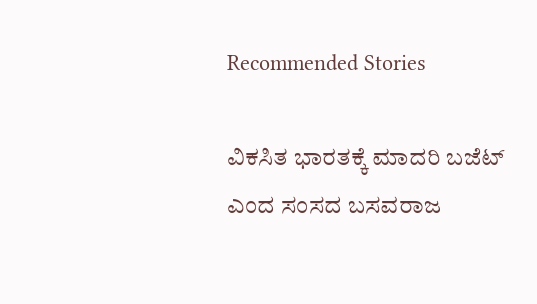Recommended Stories

ವಿಕಸಿತ ಭಾರತಕ್ಕೆ ಮಾದರಿ ಬಜೆಟ್ ಎಂದ ಸಂಸದ ಬಸವರಾಜ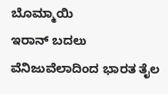ಬೊಮ್ಮಾಯಿ
ಇರಾನ್‌ ಬದಲು ವೆನಿಜುವೆಲಾದಿಂದ ಭಾರತ ತೈಲ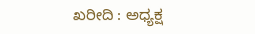ಖರೀದಿ : ಅಧ್ಯಕ್ಷ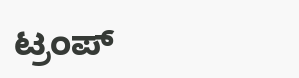ಟ್ರಂಪ್‌